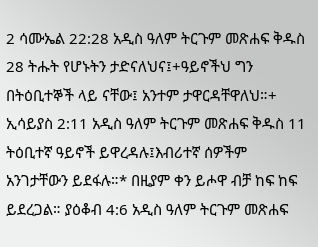2 ሳሙኤል 22:28 አዲስ ዓለም ትርጉም መጽሐፍ ቅዱስ 28 ትሑት የሆኑትን ታድናለህና፤+ዓይኖችህ ግን በትዕቢተኞች ላይ ናቸው፤ አንተም ታዋርዳቸዋለህ።+ ኢሳይያስ 2:11 አዲስ ዓለም ትርጉም መጽሐፍ ቅዱስ 11 ትዕቢተኛ ዓይኖች ይዋረዳሉ፤እብሪተኛ ሰዎችም አንገታቸውን ይደፋሉ።* በዚያም ቀን ይሖዋ ብቻ ከፍ ከፍ ይደረጋል። ያዕቆብ 4:6 አዲስ ዓለም ትርጉም መጽሐፍ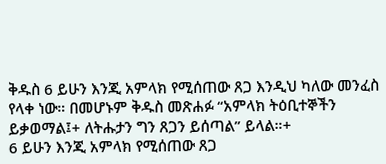ቅዱስ 6 ይሁን እንጂ አምላክ የሚሰጠው ጸጋ እንዲህ ካለው መንፈስ የላቀ ነው። በመሆኑም ቅዱስ መጽሐፉ “አምላክ ትዕቢተኞችን ይቃወማል፤+ ለትሑታን ግን ጸጋን ይሰጣል” ይላል።+
6 ይሁን እንጂ አምላክ የሚሰጠው ጸጋ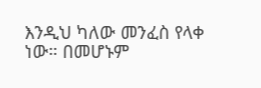እንዲህ ካለው መንፈስ የላቀ ነው። በመሆኑም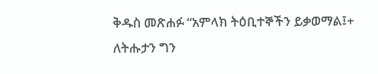ቅዱስ መጽሐፉ “አምላክ ትዕቢተኞችን ይቃወማል፤+ ለትሑታን ግን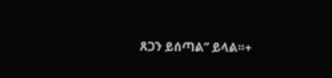ጸጋን ይሰጣል” ይላል።+